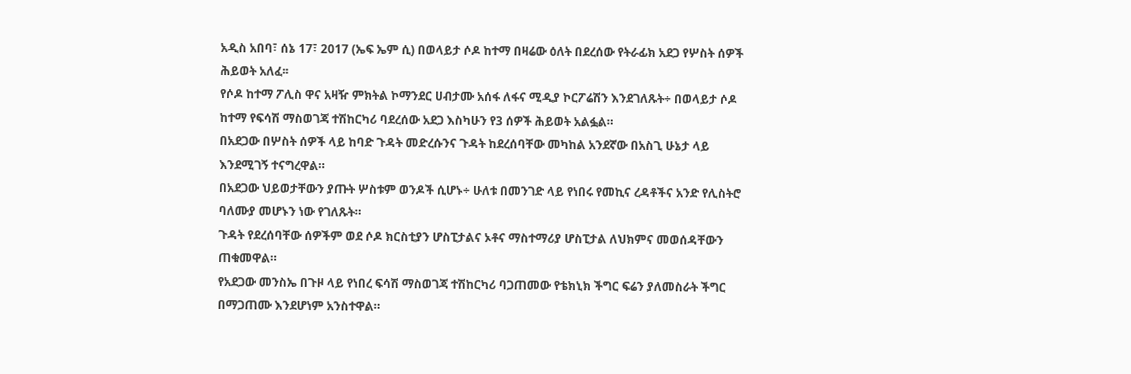አዲስ አበባ፣ ሰኔ 17፣ 2017 (ኤፍ ኤም ሲ) በወላይታ ሶዶ ከተማ በዛሬው ዕለት በደረሰው የትራፊክ አደጋ የሦስት ሰዎች ሕይወት አለፈ፡፡
የሶዶ ከተማ ፖሊስ ዋና አዛዥ ምክትል ኮማንደር ሀብታሙ አሰፋ ለፋና ሚዲያ ኮርፖሬሽን እንደገለጹት÷ በወላይታ ሶዶ ከተማ የፍሳሽ ማስወገጃ ተሽከርካሪ ባደረሰው አደጋ እስካሁን የ3 ሰዎች ሕይወት አልፏል።
በአደጋው በሦስት ሰዎች ላይ ከባድ ጉዳት መድረሱንና ጉዳት ከደረሰባቸው መካከል አንደኛው በአስጊ ሁኔታ ላይ እንደሚገኝ ተናግረዋል።
በአደጋው ህይወታቸውን ያጡት ሦስቱም ወንዶች ሲሆኑ÷ ሁለቱ በመንገድ ላይ የነበሩ የመኪና ረዳቶችና አንድ የሊስትሮ ባለሙያ መሆኑን ነው የገለጹት።
ጉዳት የደረሰባቸው ሰዎችም ወደ ሶዶ ክርስቲያን ሆስፒታልና ኦቶና ማስተማሪያ ሆስፒታል ለህክምና መወሰዳቸውን ጠቁመዋል።
የአደጋው መንስኤ በጉዞ ላይ የነበረ ፍሳሽ ማስወገጃ ተሽከርካሪ ባጋጠመው የቴክኒክ ችግር ፍሬን ያለመስራት ችግር በማጋጠሙ እንደሆነም አንስተዋል።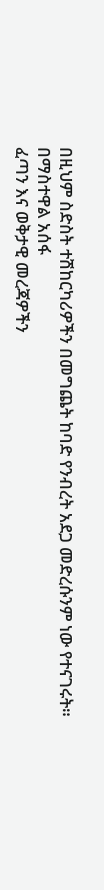በዚህም ስድስት ተሽከርካሪዎችን በመግጨት ከባድ የንብረት አደጋ መድረሱንም ነው የተናገሩት።
በማስተዋል አሰፋ
ፈጣን እና ወቅታዊ መረጃዎችን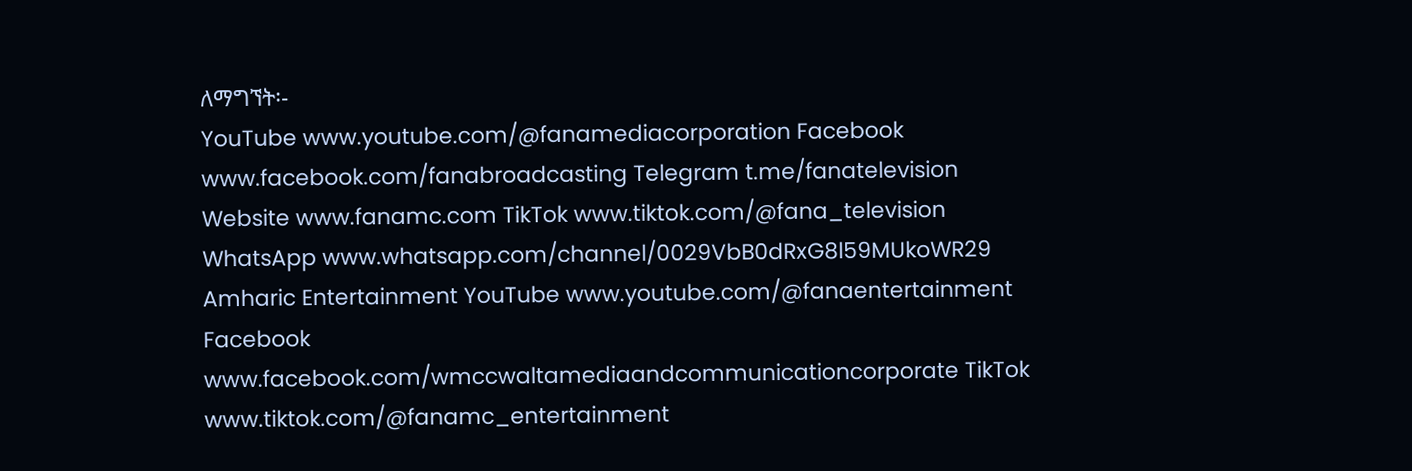ለማግኘት፡-
YouTube www.youtube.com/@fanamediacorporation Facebook www.facebook.com/fanabroadcasting Telegram t.me/fanatelevision Website www.fanamc.com TikTok www.tiktok.com/@fana_television WhatsApp www.whatsapp.com/channel/0029VbB0dRxG8l59MUkoWR29 Amharic Entertainment YouTube www.youtube.com/@fanaentertainment Facebook www.facebook.com/wmccwaltamediaandcommunicationcorporate TikTok www.tiktok.com/@fanamc_entertainment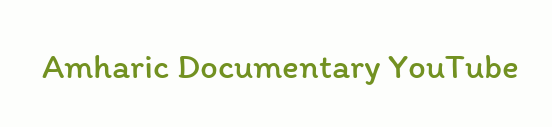Amharic Documentary YouTube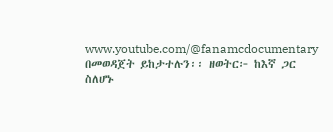www.youtube.com/@fanamcdocumentary በመወዳጀት ይከታተሉን፡፡ ዘወትር፦ ከእኛ ጋር ስለሆኑ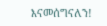እናመሰግናለን!